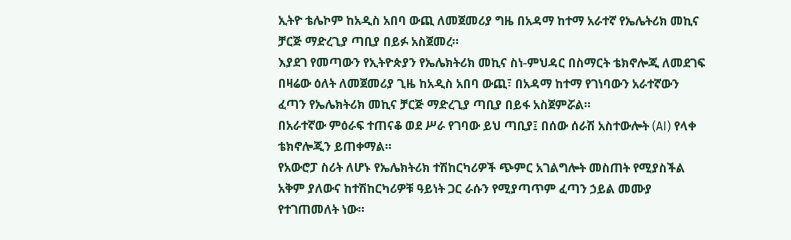ኢትዮ ቴሌኮም ከአዲስ አበባ ውጪ ለመጀመሪያ ግዜ በአዳማ ከተማ አራተኛ የኤሌትሪክ መኪና ቻርጅ ማድረጊያ ጣቢያ በይፉ አስጀመረ።
እያደገ የመጣውን የኢትዮጵያን የኤሌክትሪክ መኪና ስነ-ምህዳር በስማርት ቴክኖሎጂ ለመደገፍ በዛሬው ዕለት ለመጀመሪያ ጊዜ ከአዲስ አበባ ውጪ፣ በአዳማ ከተማ የገነባውን አራተኛውን ፈጣን የኤሌክትሪክ መኪና ቻርጅ ማድረጊያ ጣቢያ በይፋ አስጀምሯል።
በአራተኛው ምዕራፍ ተጠናቆ ወደ ሥራ የገባው ይህ ጣቢያ፤ በሰው ሰራሽ አስተውሎት (AI) የላቀ ቴክኖሎጂን ይጠቀማል።
የአውሮፓ ስሪት ለሆኑ የኤሌክትሪክ ተሽከርካሪዎች ጭምር አገልግሎት መስጠት የሚያስችል አቅም ያለውና ከተሽከርካሪዎቹ ዓይነት ጋር ራሱን የሚያጣጥም ፈጣን ኃይል መሙያ የተገጠመለት ነው።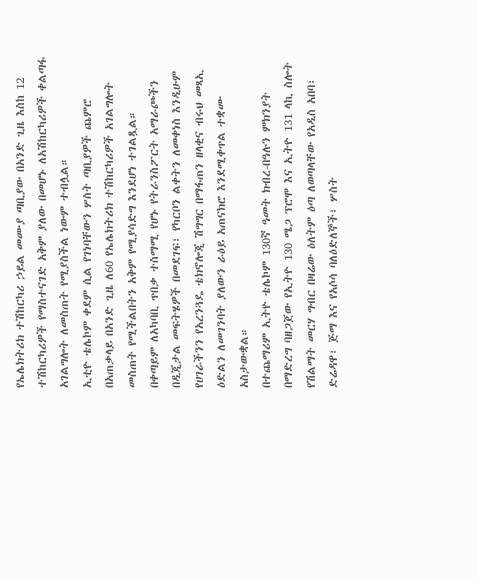የኤሌክትሪክ ተሽከርካሪ ኃይል መሙያ ጣቢያው በአንድ ጊዜ እስከ 12 ተሽከርካሪዎች የማስተናገድ አቅም ያለው በመሆኑ ለአሽከርካሪዎች ቀልጣፋ አገልግሎት ለመስጠት የሚያስችል ነውም ተብሏል።
ኢቲዮ ቴሌኮም ቀደም ሲል የገነባቸውን ሦስት ጣቢያዎች ጨምሮ በአጠቃላይ በአንድ ጊዜ ለ60 የኤሌክትሪክ ተሽከርካሪዎች አገልግሎት መስጠት የሚችልበትን አቅም የሚያሳድግ እንደሆነ ተገልጿል።
በቀጣይም ለአካባቢ ጥበቃ ተስማሚ የሆኑ የትራንስፖርት አማራጮችን በዲጂታል መፍትሄዎች በመደገፍ፣ የካርቦን ልቀትን ለመቀነስ እንዲሁም የሀገራችንን የአረንጓዴ ቴክኖሎጂ ሽግግር በማፋጠን ዘላቂና ብሩህ መጻኢ ዕድልን ለመገንባት ያለውን ራዕይ አጠናክሮ እንደሚቀጥል ተቋሙ አስታውቋል።
በተጨማሪም ኢትዮ ቴሌኮም 130ኛ ዓመት ክብረ-በዓሉን ምክንያት በማድረግ ባዘጋጀው የኢትዮ 130 ሜጋ ፕሮሞ እና ኢትዮ 131 ላኪ ስሎት የሽልማት መርሃ ግብር በዛሬው ዕለትም ዕጣ ለወጣላቸው የአዲስ አበባ፣ ድሬዳዋ፣ ጅማ እና የአሶሳ ባለዕድለኞች፣ ሦስት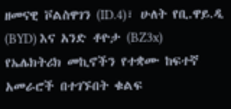ዘመናዊ ቮልስዋገን (ID.4)፣ ሁለት የቢ.ዋይ.ዲ (BYD) እና አንድ ቶዮታ (BZ3x) የኤሌክትሪክ መኪኖችን የተቋሙ ከፍተኛ አመራሮች በተገኙበት ቁልፍ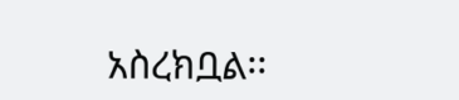አስረክቧል፡፡